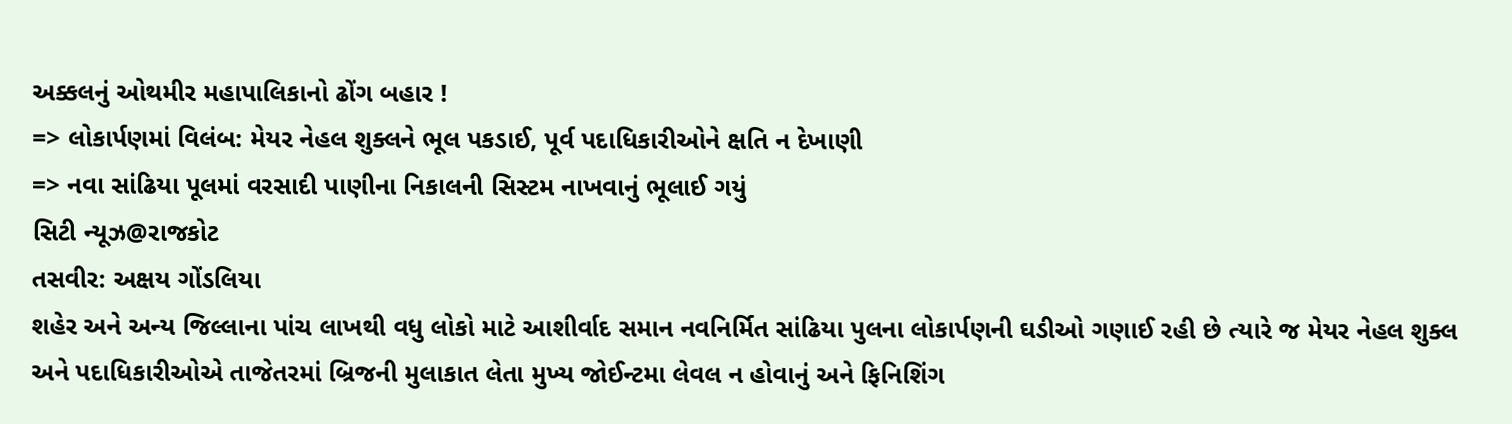અક્કલનું ઓથમીર મહાપાલિકાનો ઢોંગ બહાર !
=> લોકાર્પણમાં વિલંબ: મેયર નેહલ શુક્લને ભૂલ પકડાઈ, પૂર્વ પદાધિકારીઓને ક્ષતિ ન દેખાણી
=> નવા સાંઢિયા પૂલમાં વરસાદી પાણીના નિકાલની સિસ્ટમ નાખવાનું ભૂલાઈ ગયું
સિટી ન્યૂઝ@રાજકોટ
તસવીર: અક્ષય ગોંડલિયા
શહેર અને અન્ય જિલ્લાના પાંચ લાખથી વધુ લોકો માટે આશીર્વાદ સમાન નવનિર્મિત સાંઢિયા પુલના લોકાર્પણની ઘડીઓ ગણાઈ રહી છે ત્યારે જ મેયર નેહલ શુક્લ અને પદાધિકારીઓએ તાજેતરમાં બ્રિજની મુલાકાત લેતા મુખ્ય જોઈન્ટમા લેવલ ન હોવાનું અને ફિનિશિંગ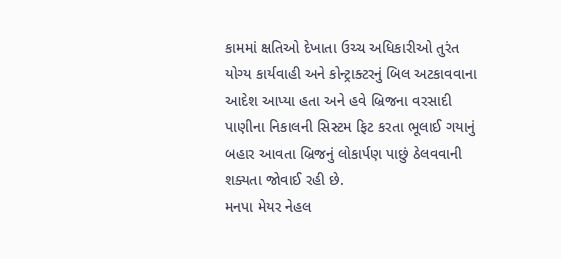કામમાં ક્ષતિઓ દેખાતા ઉચ્ચ અધિકારીઓ તુરંત યોગ્ય કાર્યવાહી અને કોન્ટ્રાક્ટરનું બિલ અટકાવવાના આદેશ આપ્યા હતા અને હવે બ્રિજના વરસાદી પાણીના નિકાલની સિસ્ટમ ફિટ કરતા ભૂલાઈ ગયાનું બહાર આવતા બ્રિજનું લોકાર્પણ પાછું ઠેલવવાની શક્યતા જોવાઈ રહી છે.
મનપા મેયર નેહલ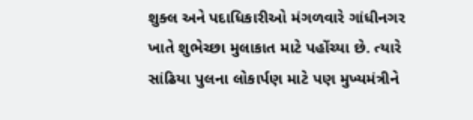શુક્લ અને પદાધિકારીઓ મંગળવારે ગાંધીનગર ખાતે શુભેચ્છા મુલાકાત માટે પહોંચ્યા છે. ત્યારે સાંઢિયા પુલના લોકાર્પણ માટે પણ મુખ્યમંત્રીને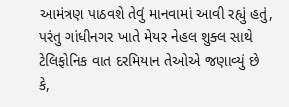આમંત્રણ પાઠવશે તેવું માનવામાં આવી રહ્યું હતું, પરંતુ ગાંધીનગર ખાતે મેયર નેહલ શુક્લ સાથે ટેલિફોનિક વાત દરમિયાન તેઓએ જણાવ્યું છે કે,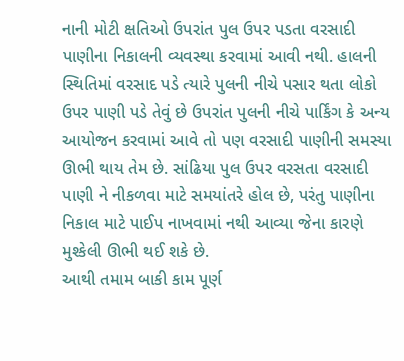નાની મોટી ક્ષતિઓ ઉપરાંત પુલ ઉપર પડતા વરસાદી પાણીના નિકાલની વ્યવસ્થા કરવામાં આવી નથી. હાલની સ્થિતિમાં વરસાદ પડે ત્યારે પુલની નીચે પસાર થતા લોકો ઉપર પાણી પડે તેવું છે ઉપરાંત પુલની નીચે પાર્કિંગ કે અન્ય આયોજન કરવામાં આવે તો પણ વરસાદી પાણીની સમસ્યા ઊભી થાય તેમ છે. સાંઢિયા પુલ ઉપર વરસતા વરસાદી પાણી ને નીકળવા માટે સમયાંતરે હોલ છે, પરંતુ પાણીના નિકાલ માટે પાઈપ નાખવામાં નથી આવ્યા જેના કારણે મુશ્કેલી ઊભી થઈ શકે છે.
આથી તમામ બાકી કામ પૂર્ણ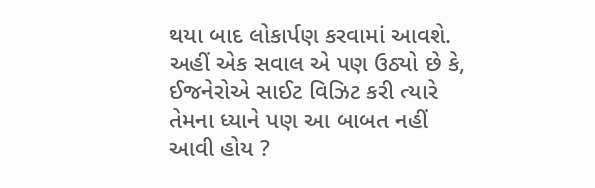થયા બાદ લોકાર્પણ કરવામાં આવશે. અહીં એક સવાલ એ પણ ઉઠ્યો છે કે, ઈજનેરોએ સાઈટ વિઝિટ કરી ત્યારે તેમના ધ્યાને પણ આ બાબત નહીં આવી હોય ?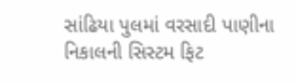સાંઢિયા પુલમાં વરસાદી પાણીના નિકાલની સિસ્ટમ ફિટ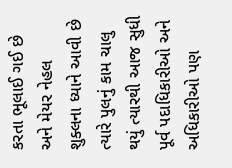કરતા ભૂલાઈ ગઈ છે અને મેયર નેહલ શુક્લના ધ્યાને આવી છે ત્યારે પુલનું કામ ચાલુ થયું ત્યારથી આજ સુધી પૂર્વ પદાધિકારીઓ અને અધિકારીઓ પણ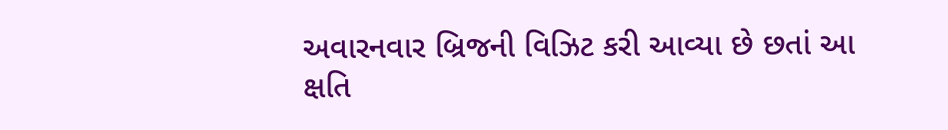અવારનવાર બ્રિજની વિઝિટ કરી આવ્યા છે છતાં આ ક્ષતિ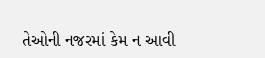તેઓની નજરમાં કેમ ન આવી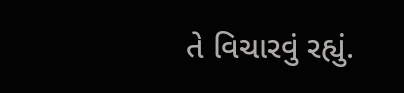તે વિચારવું રહ્યું.